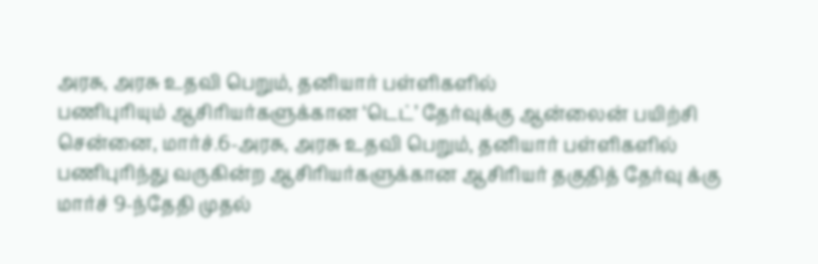அரசு, அரசு உதவி பெறும், தனியார் பள்ளிகளில்
பணிபுரியும் ஆசிரியர்களுக்கான ‘டெட்’ தேர்வுக்கு ஆன்லைன் பயிற்சி
சென்னை, மார்ச்.6-அரசு, அரசு உதவி பெறும், தனியார் பள்ளிகளில் பணிபுரிந்து வருகின்ற ஆசிரியர்களுக்கான ஆசிரியர் தகுதித் தேர்வு க்கு மார்ச் 9-ந்தேதி முதல்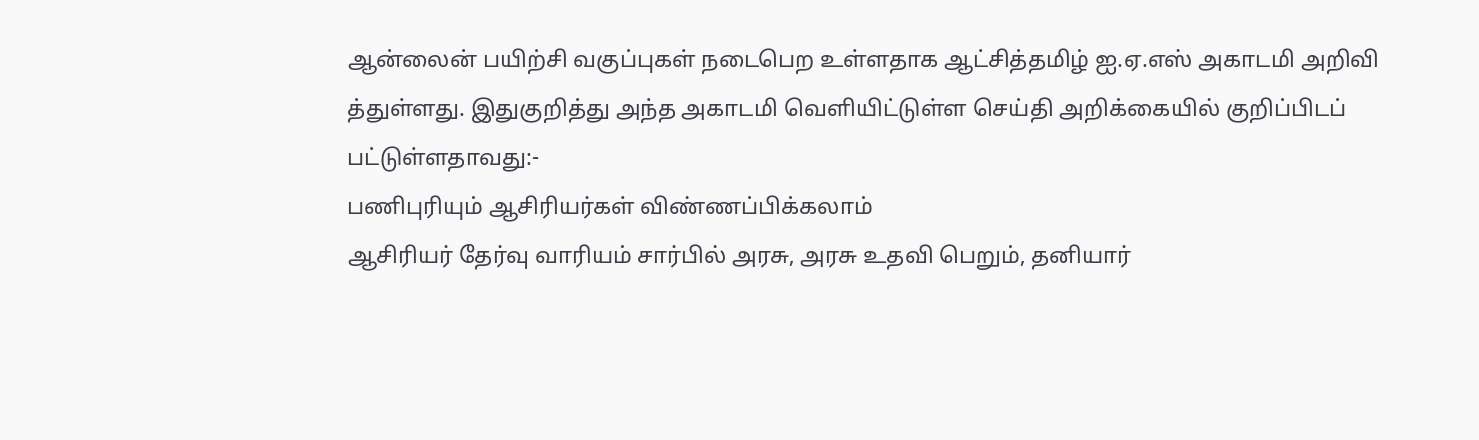ஆன்லைன் பயிற்சி வகுப்புகள் நடைபெற உள்ளதாக ஆட்சித்தமிழ் ஐ.ஏ.எஸ் அகாடமி அறிவி த்துள்ளது. இதுகுறித்து அந்த அகாடமி வெளியிட்டுள்ள செய்தி அறிக்கையில் குறிப்பிடப் பட்டுள்ளதாவது:-
பணிபுரியும் ஆசிரியர்கள் விண்ணப்பிக்கலாம்
ஆசிரியர் தேர்வு வாரியம் சார்பில் அரசு, அரசு உதவி பெறும், தனியார்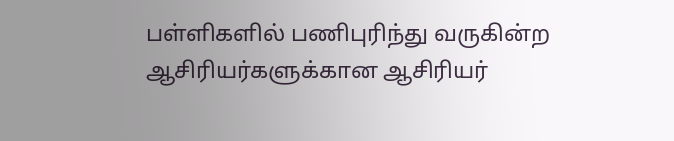பள்ளிகளில் பணிபுரிந்து வருகின்ற ஆசிரியர்களுக்கான ஆசிரியர்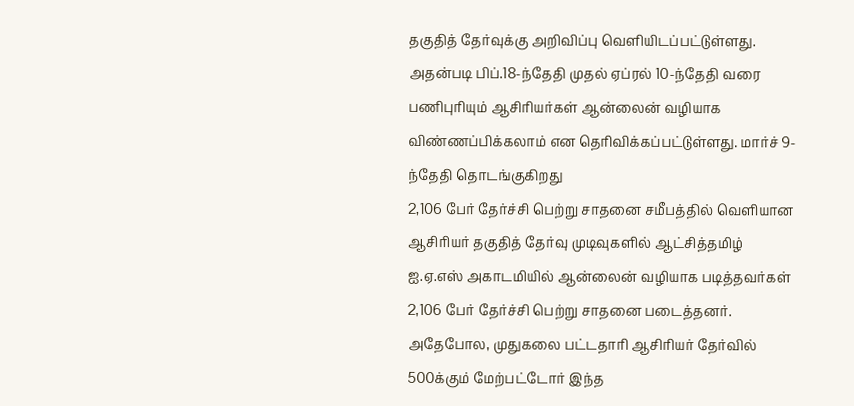தகுதித் தேர்வுக்கு அறிவிப்பு வெளியிடப்பட்டுள்ளது. அதன்படி பிப்.18-ந்தேதி முதல் ஏப்ரல் 10-ந்தேதி வரை பணிபுரியும் ஆசிரியர்கள் ஆன்லைன் வழியாக விண்ணப்பிக்கலாம் என தெரிவிக்கப்பட்டுள்ளது. மார்ச் 9-ந்தேதி தொடங்குகிறது
2,106 பேர் தேர்ச்சி பெற்று சாதனை சமீபத்தில் வெளியான ஆசிரியர் தகுதித் தேர்வு முடிவுகளில் ஆட்சித்தமிழ் ஐ.ஏ.எஸ் அகாடமியில் ஆன்லைன் வழியாக படித்தவர்கள் 2,106 பேர் தேர்ச்சி பெற்று சாதனை படைத்தனர். அதேபோல, முதுகலை பட்டதாரி ஆசிரியர் தேர்வில் 500க்கும் மேற்பட்டோர் இந்த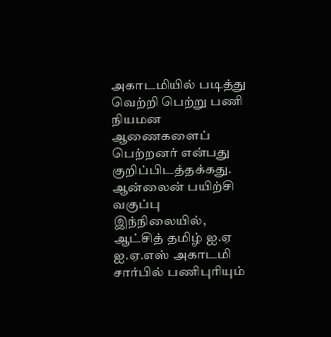அகாடமியில் படித்து வெற்றி பெற்று பணி நியமன ஆணைகளைப் பெற்றனர் என்பது குறிப்பிடத்தக்கது.
ஆன்லைன் பயிற்சி வகுப்பு இந்நிலையில், ஆட்சித் தமிழ் ஐ.ஏ ஐ.ஏ.எஸ் அகாடமி சார்பில் பணிபுரியும்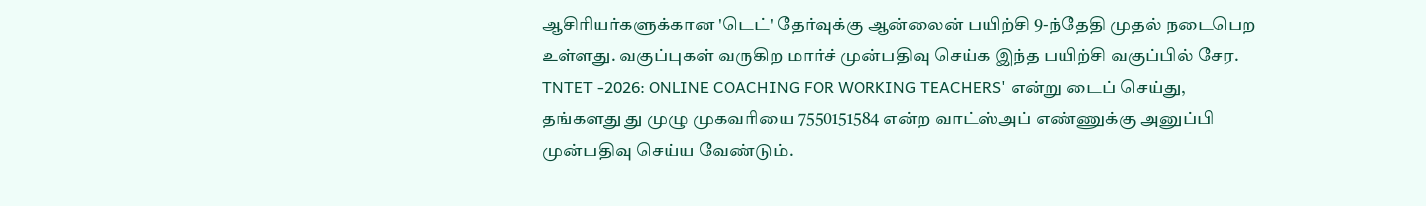ஆசிரியர்களுக்கான 'டெட்' தேர்வுக்கு ஆன்லைன் பயிற்சி 9-ந்தேதி முதல் நடைபெற உள்ளது. வகுப்புகள் வருகிற மார்ச் முன்பதிவு செய்க இந்த பயிற்சி வகுப்பில் சேர. TNTET -2026: ONLINE COACHING FOR WORKING TEACHERS' என்று டைப் செய்து, தங்களது து முழு முகவரியை 7550151584 என்ற வாட்ஸ்அப் எண்ணுக்கு அனுப்பி முன்பதிவு செய்ய வேண்டும்.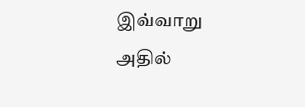இவ்வாறு அதில்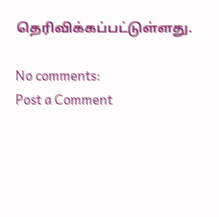தெரிவிக்கப்பட்டுள்ளது.

No comments:
Post a Comment